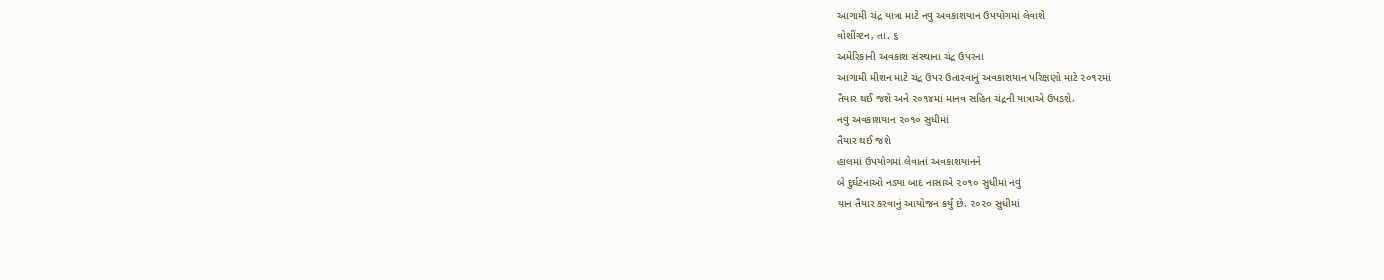આગામી ચંદ્ર યાત્રા માટે નવુ અવકાશયાન ઉપયોગમાં લેવાશે
વોશીંગ્ટન, તા. ૬
અમેરિકાની અવકાશ સંસ્થાના ચંદ્ર ઉપરના
આગામી મીશન માટે ચંદ્ર ઉપર ઉતારવાનું અવકાશયાન પરિક્ષણો માટે ૨૦૧૨માં
તૈયાર થઈ જશે અને ૨૦૧૪માં માનવ સહિત ચંદ્રની યાત્રાએ ઉપડશે.
નવુ અવકાશયાન ૨૦૧૦ સુધીમાં
તૈયાર થઈ જશે
હાલમાં ઉપયોગમાં લેવાતાં અવકાશયાનને
બે દુર્ઘટનાઓ નડ્યા બાદ નાસાએ ૨૦૧૦ સુધીમાં નવું
યાન તૈયાર કરવાનું આયોજન કર્યું છે. ૨૦૨૦ સુધીમાં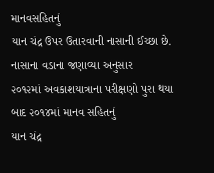માનવસહિતનું
યાન ચંદ્ર ઉપર ઉતારવાની નાસાની ઈચ્છા છે. નાસાના વડાના જણાવ્યા અનુસાર
૨૦૧૨માં અવકાશયાત્રાના પરીક્ષણો પુરા થયા બાદ ૨૦૧૪માં માનવ સહિતનું
યાન ચંદ્ર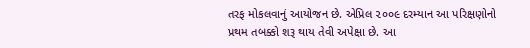તરફ મોકલવાનું આયોજન છે. એપ્રિલ ૨૦૦૯ દરમ્યાન આ પરિક્ષણોનો
પ્રથમ તબક્કો શરૂ થાય તેવી અપેક્ષા છે. આ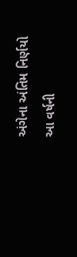અંગેના અંતિમ નિર્ણયો આ વર્ષની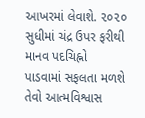આખરમાં લેવાશે. ૨૦૨૦ સુધીમાં ચંદ્ર ઉપર ફરીથી માનવ પદચિહ્નો
પાડવામાં સફલતા મળશે તેવો આત્મવિશ્વાસ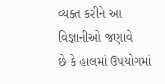વ્યક્ત કરીને આ વિજ્ઞાનીઓ જણાવે
છે કે હાલમાં ઉપયોગમાં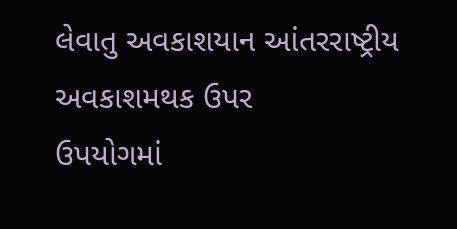લેવાતુ અવકાશયાન આંતરરાષ્ટ્રીય અવકાશમથક ઉપર
ઉપયોગમાં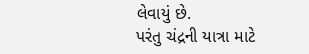લેવાયું છે.
પરંતુ ચંદ્રની યાત્રા માટે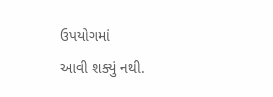ઉપયોગમાં
આવી શક્યું નથી.